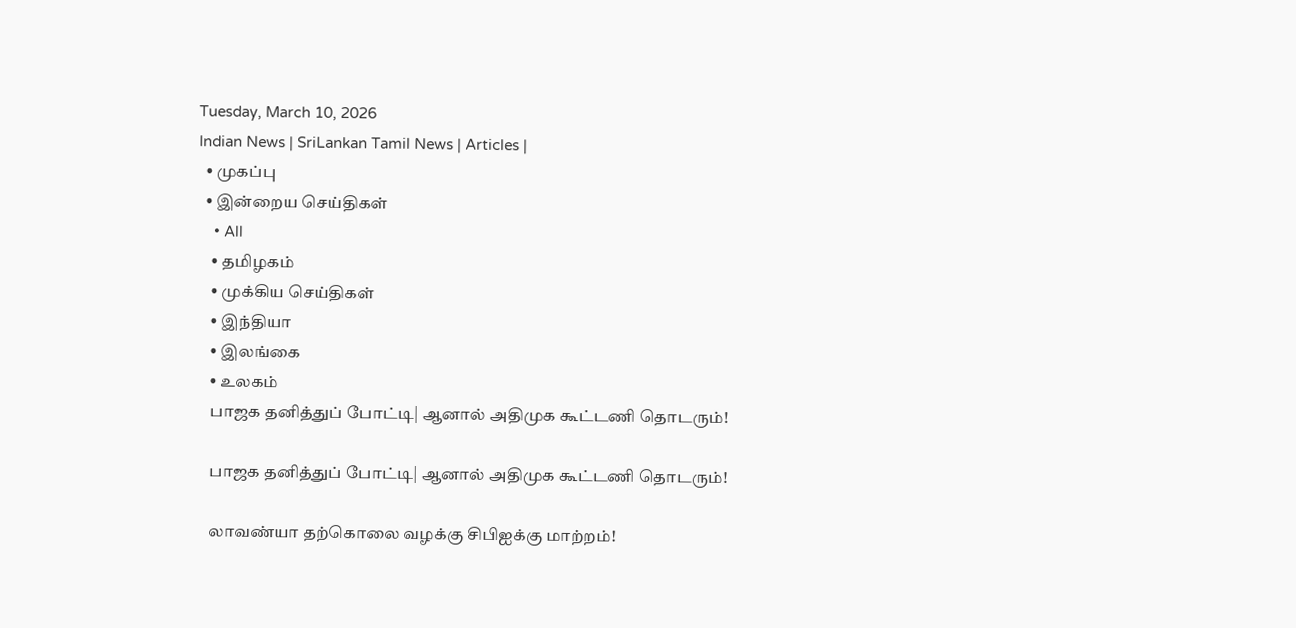Tuesday, March 10, 2026
Indian News | SriLankan Tamil News | Articles |
  • முகப்பு
  • இன்றைய செய்திகள்
    • All
    • தமிழகம்
    • முக்கிய செய்திகள்
    • இந்தியா
    • இலங்கை
    • உலகம்
    பாஜக தனித்துப் போட்டி| ஆனால் அதிமுக கூட்டணி தொடரும்!

    பாஜக தனித்துப் போட்டி| ஆனால் அதிமுக கூட்டணி தொடரும்!

    லாவண்யா தற்கொலை வழக்கு சிபிஐக்கு மாற்றம்!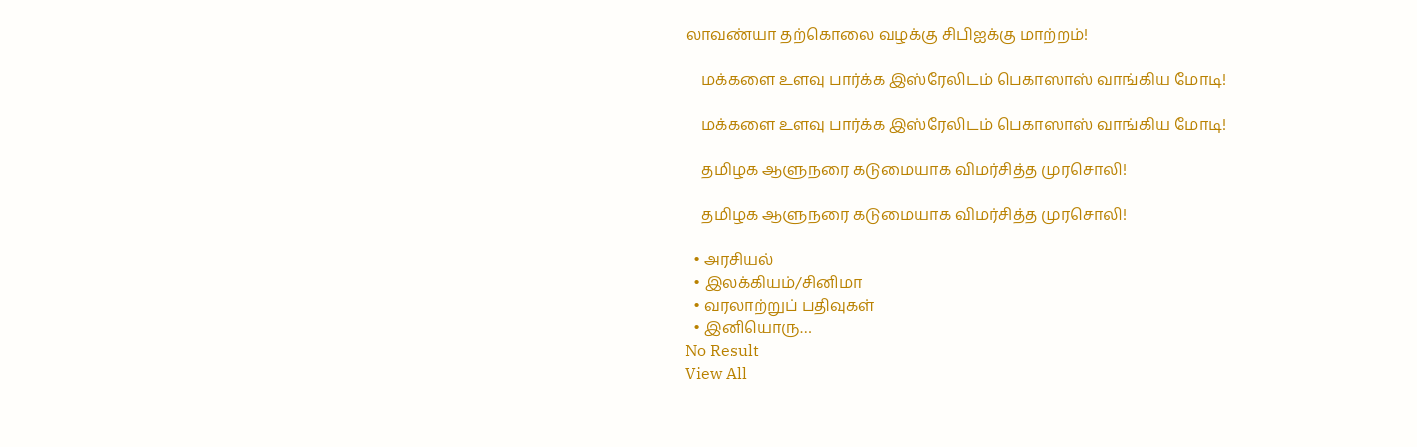லாவண்யா தற்கொலை வழக்கு சிபிஐக்கு மாற்றம்!

    மக்களை உளவு பார்க்க இஸ்ரேலிடம் பெகாஸாஸ் வாங்கிய மோடி!

    மக்களை உளவு பார்க்க இஸ்ரேலிடம் பெகாஸாஸ் வாங்கிய மோடி!

    தமிழக ஆளுநரை கடுமையாக விமர்சித்த முரசொலி!

    தமிழக ஆளுநரை கடுமையாக விமர்சித்த முரசொலி!

  • அரசியல்
  • இலக்கியம்/சினிமா
  • வரலாற்றுப் பதிவுகள்
  • இனியொரு…
No Result
View All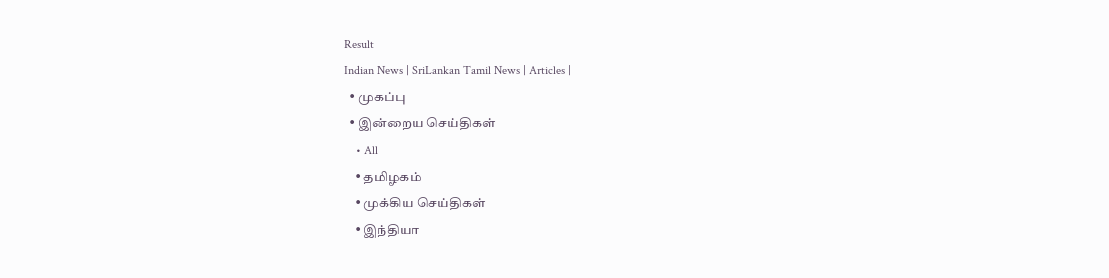Result
Indian News | SriLankan Tamil News | Articles |
  • முகப்பு
  • இன்றைய செய்திகள்
    • All
    • தமிழகம்
    • முக்கிய செய்திகள்
    • இந்தியா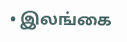• இலங்கை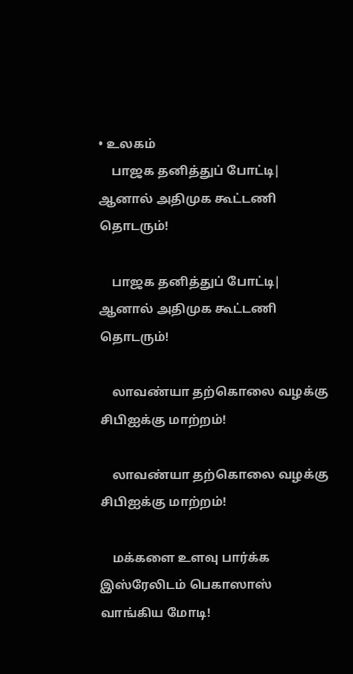• உலகம்
    பாஜக தனித்துப் போட்டி| ஆனால் அதிமுக கூட்டணி தொடரும்!

    பாஜக தனித்துப் போட்டி| ஆனால் அதிமுக கூட்டணி தொடரும்!

    லாவண்யா தற்கொலை வழக்கு சிபிஐக்கு மாற்றம்!

    லாவண்யா தற்கொலை வழக்கு சிபிஐக்கு மாற்றம்!

    மக்களை உளவு பார்க்க இஸ்ரேலிடம் பெகாஸாஸ் வாங்கிய மோடி!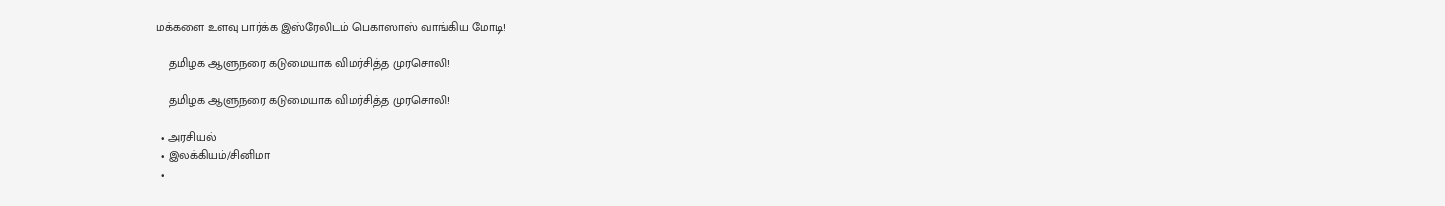மக்களை உளவு பார்க்க இஸ்ரேலிடம் பெகாஸாஸ் வாங்கிய மோடி!

    தமிழக ஆளுநரை கடுமையாக விமர்சித்த முரசொலி!

    தமிழக ஆளுநரை கடுமையாக விமர்சித்த முரசொலி!

  • அரசியல்
  • இலக்கியம்/சினிமா
  •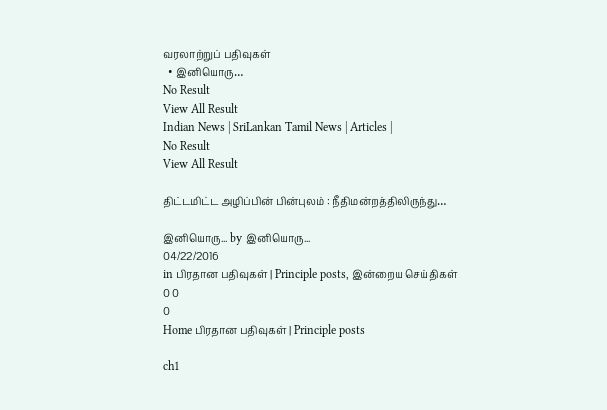வரலாற்றுப் பதிவுகள்
  • இனியொரு…
No Result
View All Result
Indian News | SriLankan Tamil News | Articles |
No Result
View All Result

திட்டமிட்ட அழிப்பின் பின்புலம் : நீதிமன்றத்திலிருந்து…

இனியொரு... by இனியொரு...
04/22/2016
in பிரதான பதிவுகள் | Principle posts, இன்றைய செய்திகள்
0 0
0
Home பிரதான பதிவுகள் | Principle posts

ch1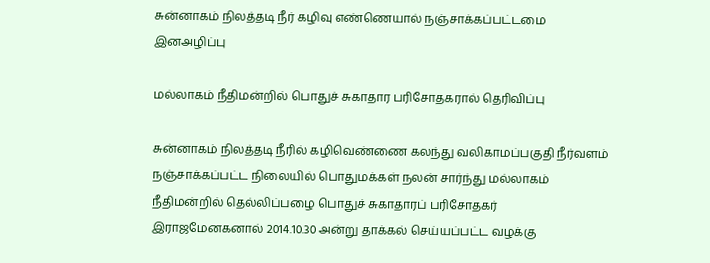சுன்னாகம் நிலத்தடி நீர் கழிவு எண்ணெயால் நஞ்சாக்கப்பட்டமை இனஅழிப்பு

மல்லாகம் நீதிமன்றில் பொதுச் சுகாதார பரிசோதகரால் தெரிவிப்பு

சுன்னாகம் நிலத்தடி நீரில் கழிவெண்ணை கலந்து வலிகாமப்பகுதி நீர்வளம் நஞ்சாக்கப்பட்ட நிலையில் பொதுமக்கள் நலன் சார்ந்து மல்லாகம் நீதிமன்றில் தெல்லிப்பழை பொதுச் சுகாதாரப் பரிசோதகர் இராஜமேனகனால் 2014.10.30 அன்று தாக்கல் செய்யப்பட்ட வழக்கு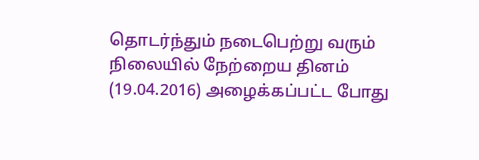தொடர்ந்தும் நடைபெற்று வரும் நிலையில் நேற்றைய தினம் (19.04.2016) அழைக்கப்பட்ட போது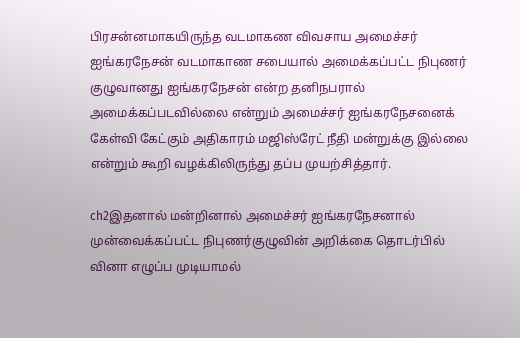பிரசன்னமாகயிருந்த வடமாகண விவசாய அமைச்சர் ஐங்கரநேசன் வடமாகாண சபையால் அமைக்கப்பட்ட நிபுணர் குழுவானது ஐங்கரநேசன் என்ற தனிநபரால் அமைக்கப்படவில்லை என்றும் அமைச்சர் ஐங்கரநேசனைக் கேள்வி கேட்கும் அதிகாரம் மஜிஸ்ரேட் நீதி மன்றுக்கு இல்லை என்றும் கூறி வழக்கிலிருந்து தப்ப முயற்சித்தார்.

ch2இதனால் மன்றினால் அமைச்சர் ஐங்கரநேசனால் முன்வைக்கப்பட்ட நிபுணர்குழுவின் அறிக்கை தொடர்பில் வினா எழுப்ப முடியாமல்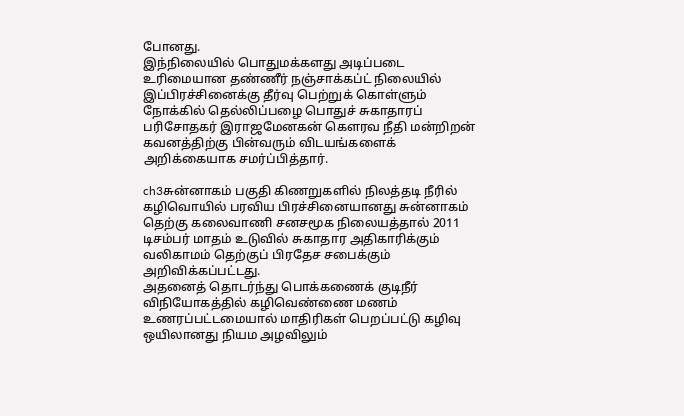போனது.
இந்நிலையில் பொதுமக்களது அடிப்படை உரிமையான தண்ணீர் நஞ்சாக்கப்ட் நிலையில் இப்பிரச்சினைக்கு தீர்வு பெற்றுக் கொள்ளும் நோக்கில் தெல்லிப்பழை பொதுச் சுகாதாரப் பரிசோதகர் இராஜமேனகன் கௌரவ நீதி மன்றிறன் கவனத்திற்கு பின்வரும் விடயங்களைக் அறிக்கையாக சமர்ப்பித்தார்.

ch3சுன்னாகம் பகுதி கிணறுகளில் நிலத்தடி நீரில் கழிவொயில் பரவிய பிரச்சினையானது சுன்னாகம் தெற்கு கலைவாணி சனசமூக நிலையத்தால் 2011 டிசம்பர் மாதம் உடுவில் சுகாதார அதிகாரிக்கும் வலிகாமம் தெற்குப் பிரதேச சபைக்கும் அறிவிக்கப்பட்டது.
அதனைத் தொடர்ந்து பொக்கணைக் குடிநீர் விநியோகத்தில் கழிவெண்ணை மணம் உணரப்பட்டமையால் மாதிரிகள் பெறப்பட்டு கழிவு ஒயிலானது நியம அழவிலும்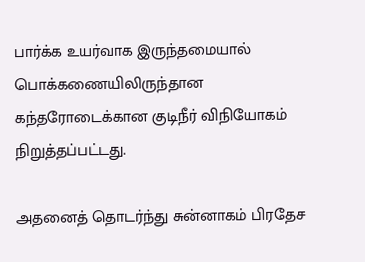பார்க்க உயர்வாக இருந்தமையால் பொக்கணையிலிருந்தான கந்தரோடைக்கான குடிநீர் விநியோகம் நிறுத்தப்பட்டது.

அதனைத் தொடர்ந்து சுன்னாகம் பிரதேச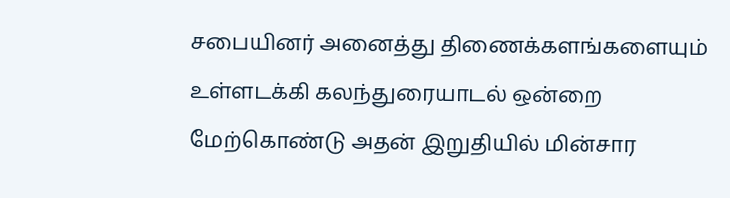சபையினர் அனைத்து திணைக்களங்களையும் உள்ளடக்கி கலந்துரையாடல் ஒன்றை மேற்கொண்டு அதன் இறுதியில் மின்சார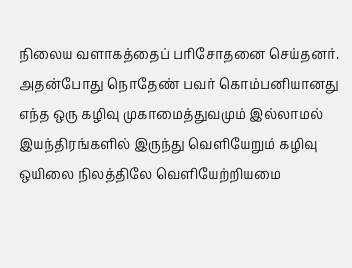நிலைய வளாகத்தைப் பரிசோதனை செய்தனர். அதன்போது நொதேண் பவர் கொம்பனியானது எந்த ஒரு கழிவு முகாமைத்துவமும் இல்லாமல் இயந்திரங்களில் இருந்து வெளியேறும் கழிவு ஒயிலை நிலத்திலே வெளியேற்றியமை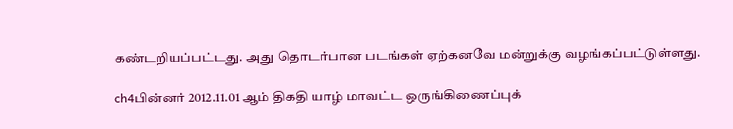கண்டறியப்பட்டது. அது தொடர்பான படங்கள் ஏற்கனவே மன்றுக்கு வழங்கப்பட்டுள்ளது.

ch4பின்னர் 2012.11.01 ஆம் திகதி யாழ் மாவட்ட ஒருங்கிணைப்புக்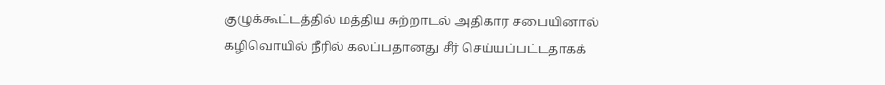குழுக்கூட்டத்தில் மத்திய சுற்றாடல் அதிகார சபையினால் கழிவொயில் நீரில் கலப்பதானது சீர் செய்யப்பட்டதாகக்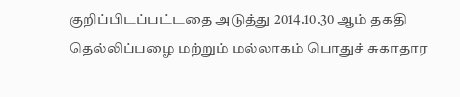குறிப்பிடப்பட்டதை அடுத்து 2014.10.30 ஆம் தகதி தெல்லிப்பழை மற்றும் மல்லாகம் பொதுச் சுகாதார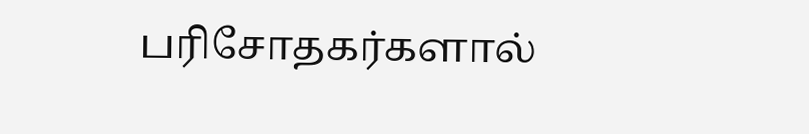பரிசோதகர்களால்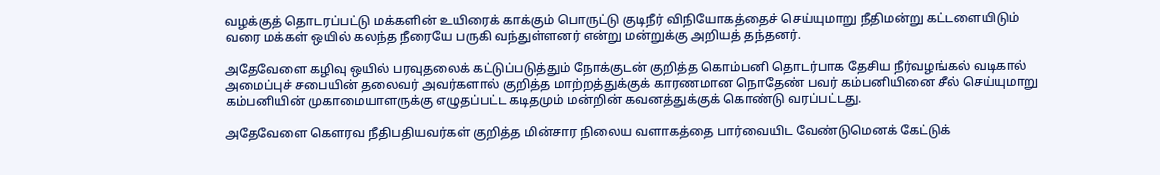வழக்குத் தொடரப்பட்டு மக்களின் உயிரைக் காக்கும் பொருட்டு குடிநீர் விநியோகத்தைச் செய்யுமாறு நீதிமன்று கட்டளையிடும் வரை மக்கள் ஒயில் கலந்த நீரையே பருகி வந்துள்ளனர் என்று மன்றுக்கு அறியத் தந்தனர்.

அதேவேளை கழிவு ஒயில் பரவுதலைக் கட்டுப்படுத்தும் நோக்குடன் குறித்த கொம்பனி தொடர்பாக தேசிய நீர்வழங்கல் வடிகால் அமைப்புச் சபையின் தலைவர் அவர்களால் குறித்த மாற்றத்துக்குக் காரணமான நொதேண் பவர் கம்பனியினை சீல் செய்யுமாறு கம்பனியின் முகாமையாளருக்கு எழுதப்பட்ட கடிதமும் மன்றின் கவனத்துக்குக் கொண்டு வரப்பட்டது.

அதேவேளை கௌரவ நீதிபதியவர்கள் குறித்த மின்சார நிலைய வளாகத்தை பார்வையிட வேண்டுமெனக் கேட்டுக்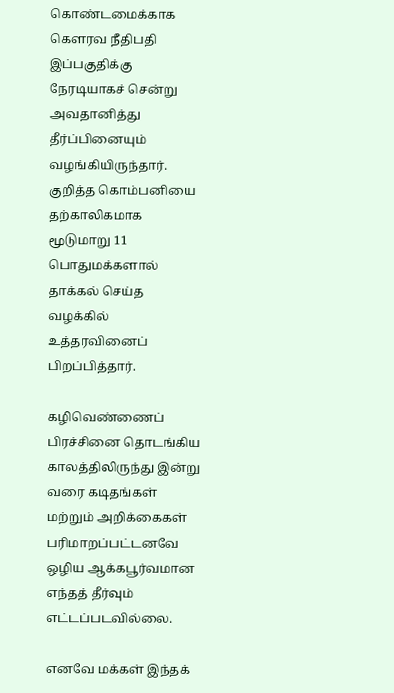கொண்டமைக்காக கௌரவ நீதிபதி இப்பகுதிக்கு நேரடியாகச் சென்று அவதானித்து தீர்ப்பினையும் வழங்கியிருந்தார். குறித்த கொம்பனியை தற்காலிகமாக மூடுமாறு 11 பொதுமக்களால் தாக்கல் செய்த வழக்கில் உத்தரவினைப் பிறப்பித்தார்.

கழிவெண்ணைப் பிரச்சினை தொடங்கிய காலத்திலிருந்து இன்று வரை கடிதங்கள் மற்றும் அறிக்கைகள் பரிமாறப்பட்டனவே ஒழிய ஆக்கபூர்வமான எந்தத் தீர்வும் எட்டப்படவில்லை.

எனவே மக்கள் இந்தக்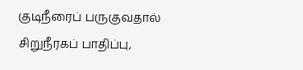குடிநீரைப் பருகுவதால் சிறுநீரகப் பாதிப்பு,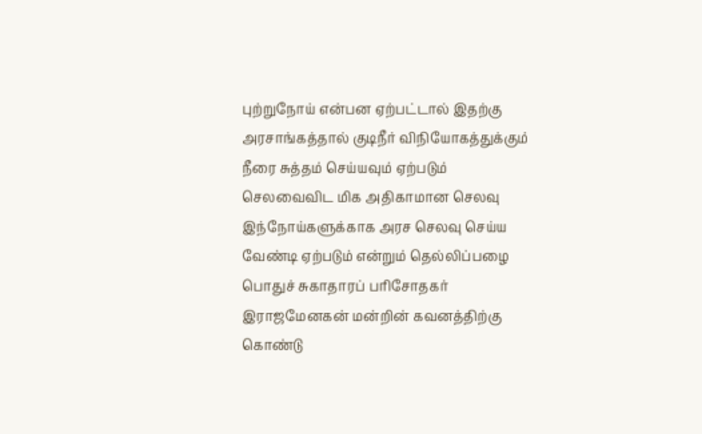புற்றுநோய் என்பன ஏற்பட்டால் இதற்கு அரசாங்கத்தால் குடிநீர் விநியோகத்துக்கும் நீரை சுத்தம் செய்யவும் ஏற்படும் செலவைவிட மிக அதிகாமான செலவு இந்நோய்களுக்காக அரச செலவு செய்ய வேண்டி ஏற்படும் என்றும் தெல்லிப்பழை பொதுச் சுகாதாரப் பரிசோதகர் இராஜமேனகன் மன்றின் கவனத்திற்கு கொண்டு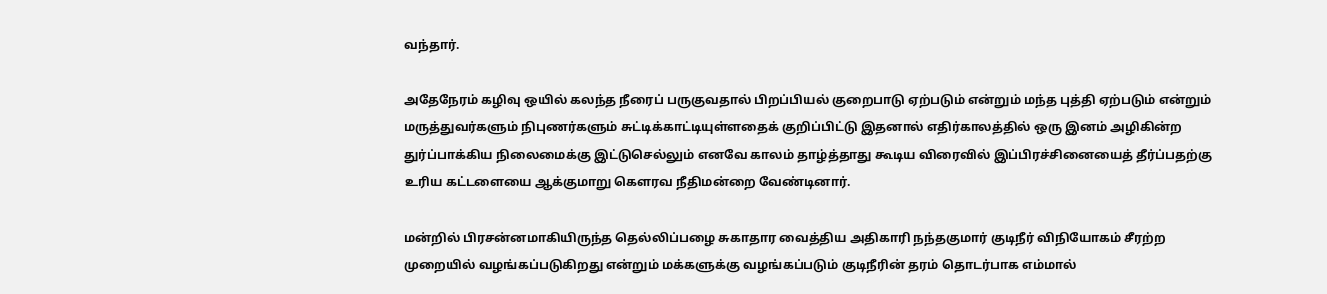வந்தார்.

அதேநேரம் கழிவு ஒயில் கலந்த நீரைப் பருகுவதால் பிறப்பியல் குறைபாடு ஏற்படும் என்றும் மந்த புத்தி ஏற்படும் என்றும் மருத்துவர்களும் நிபுணர்களும் சுட்டிக்காட்டியுள்ளதைக் குறிப்பிட்டு இதனால் எதிர்காலத்தில் ஒரு இனம் அழிகின்ற துர்ப்பாக்கிய நிலைமைக்கு இட்டுசெல்லும் எனவே காலம் தாழ்த்தாது கூடிய விரைவில் இப்பிரச்சினையைத் தீர்ப்பதற்கு உரிய கட்டளையை ஆக்குமாறு கௌரவ நீதிமன்றை வேண்டினார்.

மன்றில் பிரசன்னமாகியிருந்த தெல்லிப்பழை சுகாதார வைத்திய அதிகாரி நந்தகுமார் குடிநீர் விநியோகம் சீரற்ற முறையில் வழங்கப்படுகிறது என்றும் மக்களுக்கு வழங்கப்படும் குடிநீரின் தரம் தொடர்பாக எம்மால்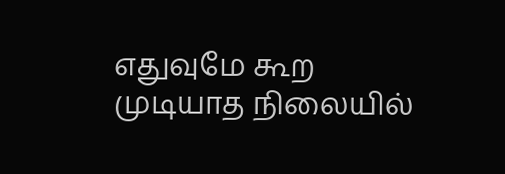எதுவுமே கூற முடியாத நிலையில்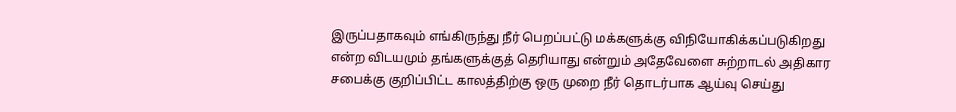இருப்பதாகவும் எங்கிருந்து நீர் பெறப்பட்டு மக்களுக்கு விநியோகிக்கப்படுகிறது என்ற விடயமும் தங்களுக்குத் தெரியாது என்றும் அதேவேளை சுற்றாடல் அதிகார சபைக்கு குறிப்பிட்ட காலத்திற்கு ஒரு முறை நீர் தொடர்பாக ஆய்வு செய்து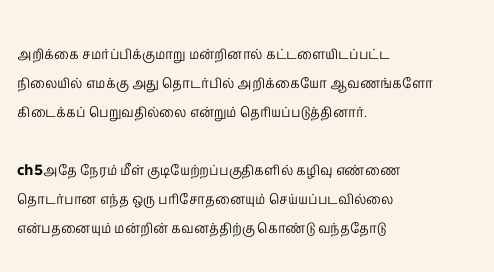அறிக்கை சமர்ப்பிக்குமாறு மன்றினால் கட்டளையிடப்பட்ட நிலையில் எமக்கு அது தொடர்பில் அறிக்கையோ ஆவணங்களோ கிடைக்கப் பெறுவதில்லை என்றும் தெரியப்படுத்தினார்.

ch5அதே நேரம் மீள் குடியேற்றப்பகுதிகளில் கழிவு எண்ணை தொடர்பான எந்த ஒரு பரிசோதனையும் செய்யப்படவில்லை என்பதனையும் மன்றின் கவனத்திற்கு கொண்டு வந்ததோடு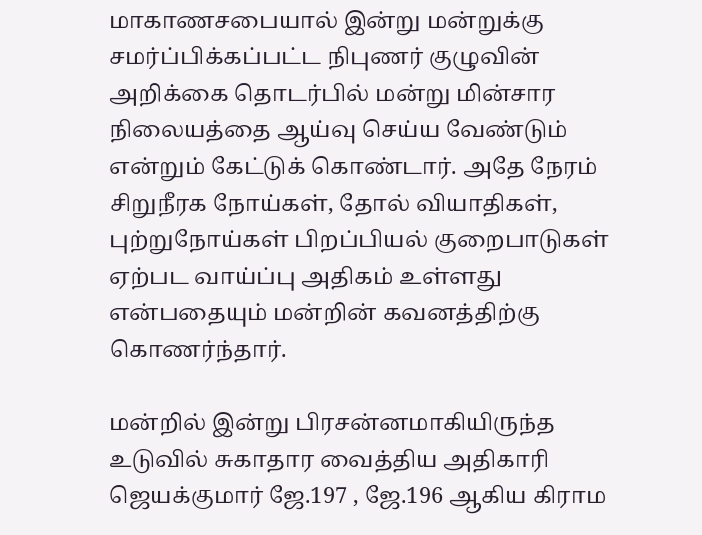மாகாணசபையால் இன்று மன்றுக்கு சமர்ப்பிக்கப்பட்ட நிபுணர் குழுவின் அறிக்கை தொடர்பில் மன்று மின்சார நிலையத்தை ஆய்வு செய்ய வேண்டும் என்றும் கேட்டுக் கொண்டார். அதே நேரம் சிறுநீரக நோய்கள், தோல் வியாதிகள், புற்றுநோய்கள் பிறப்பியல் குறைபாடுகள் ஏற்பட வாய்ப்பு அதிகம் உள்ளது என்பதையும் மன்றின் கவனத்திற்கு கொணர்ந்தார்.

மன்றில் இன்று பிரசன்னமாகியிருந்த உடுவில் சுகாதார வைத்திய அதிகாரி ஜெயக்குமார் ஜே.197 , ஜே.196 ஆகிய கிராம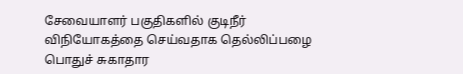சேவையாளர் பகுதிகளில் குடிநீர் விநியோகத்தை செய்வதாக தெல்லிப்பழை பொதுச் சுகாதார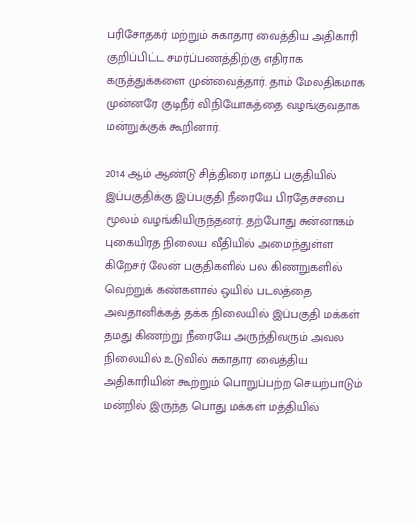பரிசோதகர் மற்றும் சுகாதார வைத்திய அதிகாரி குறிப்பிட்ட சமர்ப்பணத்திற்கு எதிராக கருத்துக்களை முன்வைத்தார். தாம் மேலதிகமாக முன்னரே குடிநீர் விநியோகத்தை வழங்குவதாக மன்றுக்குக் கூறினார்.

2014 ஆம் ஆண்டு சித்திரை மாதப் பகுதியில் இப்பகுதிக்கு இப்பகுதி நீரையே பிரதேசசபை மூலம் வழங்கியிருந்தனர். தற்போது சுன்னாகம் புகையிரத நிலைய வீதியில் அமைந்துள்ள கிறேசர் லேன் பகுதிகளில் பல கிணறுகளில் வெற்றுக் கண்களால் ஒயில் படலத்தை அவதானிக்கத் தக்க நிலையில் இப்பகுதி மக்கள் தமது கிணற்று நீரையே அருந்திவரும் அவல நிலையில் உடுவில் சுகாதார வைத்திய அதிகாரியின் கூற்றும் பொறுப்பற்ற செயற்பாடும் மன்றில் இருந்த பொது மக்கள் மத்தியில்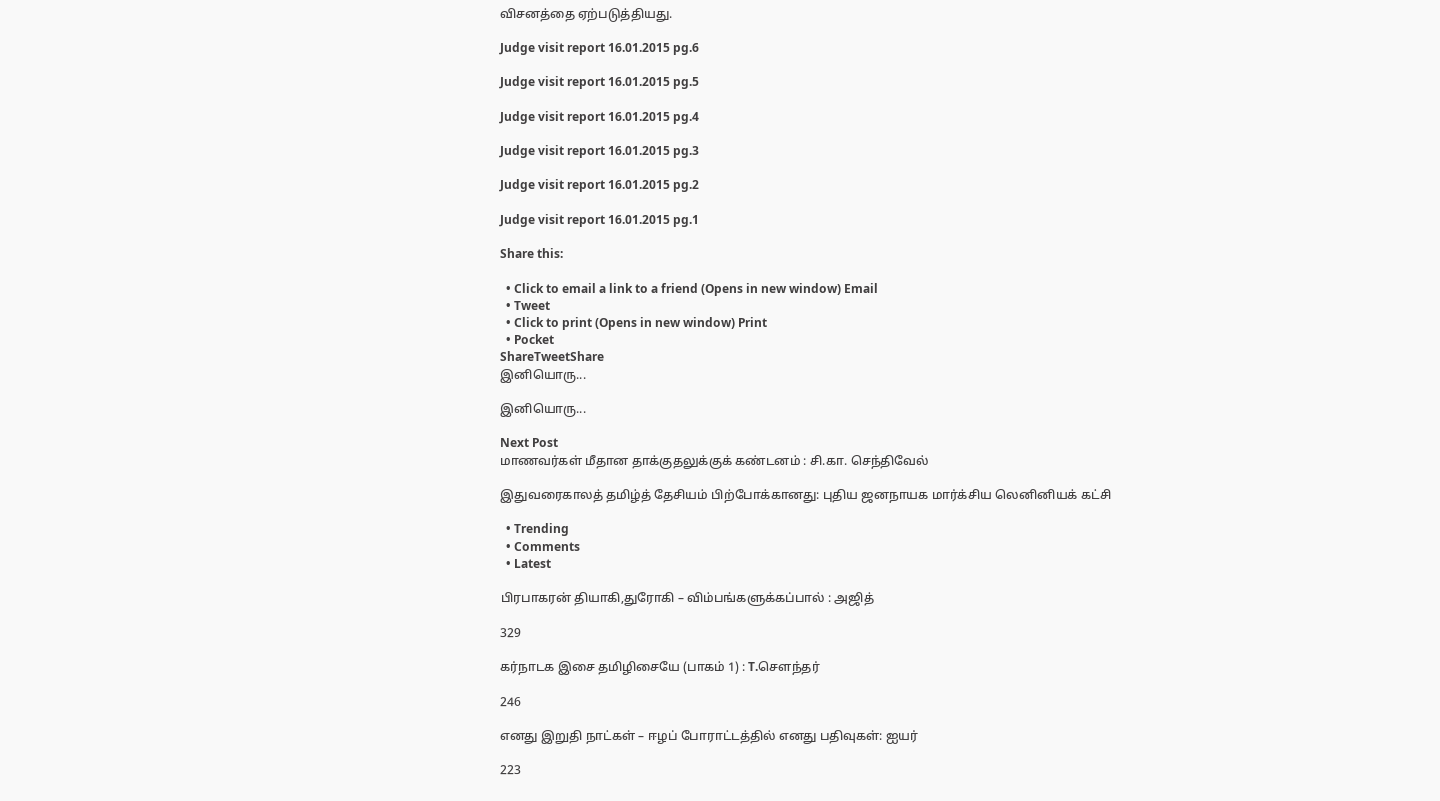விசனத்தை ஏற்படுத்தியது.

Judge visit report 16.01.2015 pg.6

Judge visit report 16.01.2015 pg.5

Judge visit report 16.01.2015 pg.4

Judge visit report 16.01.2015 pg.3

Judge visit report 16.01.2015 pg.2

Judge visit report 16.01.2015 pg.1

Share this:

  • Click to email a link to a friend (Opens in new window) Email
  • Tweet
  • Click to print (Opens in new window) Print
  • Pocket
ShareTweetShare
இனியொரு...

இனியொரு...

Next Post
மாணவர்கள் மீதான தாக்குதலுக்குக் கண்டனம் : சி.கா. செந்திவேல்

இதுவரைகாலத் தமிழ்த் தேசியம் பிற்போக்கானது: புதிய ஜனநாயக மார்க்சிய லெனினியக் கட்சி

  • Trending
  • Comments
  • Latest

பிரபாகரன் தியாகி,துரோகி – விம்பங்களுக்கப்பால் : அஜித்

329

கர்நாடக இசை தமிழிசையே (பாகம் 1) : T.செளந்தர்

246

எனது இறுதி நாட்கள் – ஈழப் போராட்டத்தில் எனது பதிவுகள்: ஐயர்

223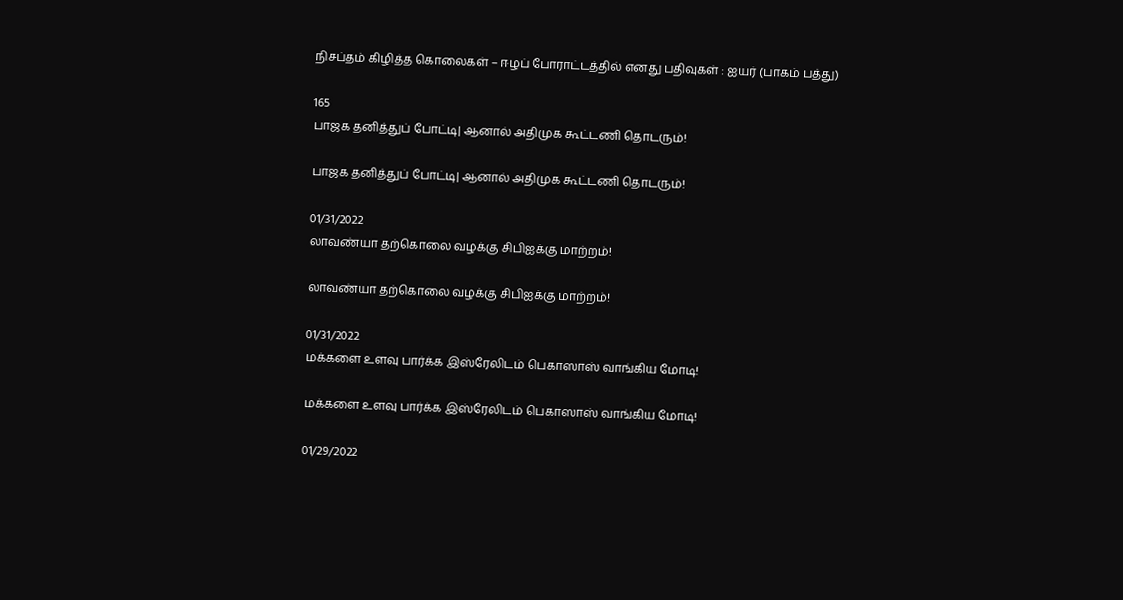நிசப்தம் கிழித்த கொலைகள் – ஈழப் போராட்டத்தில் எனது பதிவுகள் : ஐயர் (பாகம் பத்து)

165
பாஜக தனித்துப் போட்டி| ஆனால் அதிமுக கூட்டணி தொடரும்!

பாஜக தனித்துப் போட்டி| ஆனால் அதிமுக கூட்டணி தொடரும்!

01/31/2022
லாவண்யா தற்கொலை வழக்கு சிபிஐக்கு மாற்றம்!

லாவண்யா தற்கொலை வழக்கு சிபிஐக்கு மாற்றம்!

01/31/2022
மக்களை உளவு பார்க்க இஸ்ரேலிடம் பெகாஸாஸ் வாங்கிய மோடி!

மக்களை உளவு பார்க்க இஸ்ரேலிடம் பெகாஸாஸ் வாங்கிய மோடி!

01/29/2022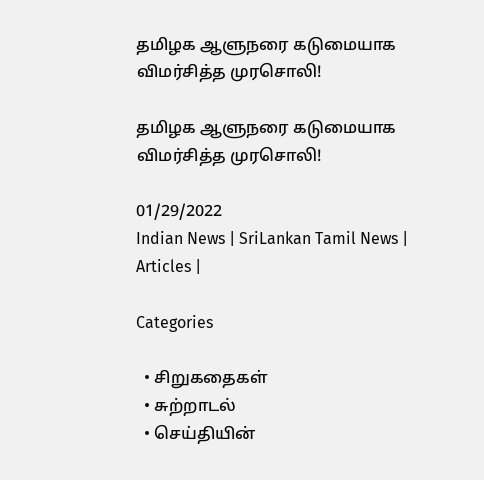தமிழக ஆளுநரை கடுமையாக விமர்சித்த முரசொலி!

தமிழக ஆளுநரை கடுமையாக விமர்சித்த முரசொலி!

01/29/2022
Indian News | SriLankan Tamil News | Articles |

Categories

  • சிறுகதைகள்
  • சுற்றாடல்
  • செய்தியின்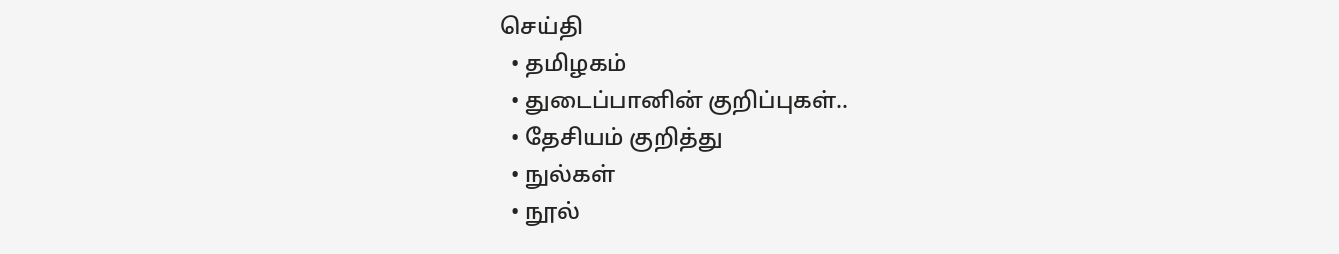செய்தி
  • தமிழகம்
  • துடைப்பானின் குறிப்புகள்..
  • தேசியம் குறித்து
  • நுல்கள்
  • நூல்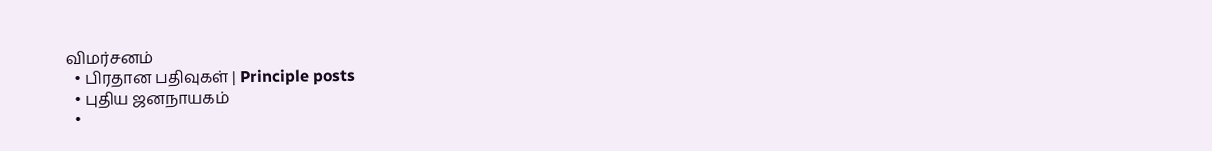விமர்சனம்
  • பிரதான பதிவுகள் | Principle posts
  • புதிய ஜனநாயகம்
  •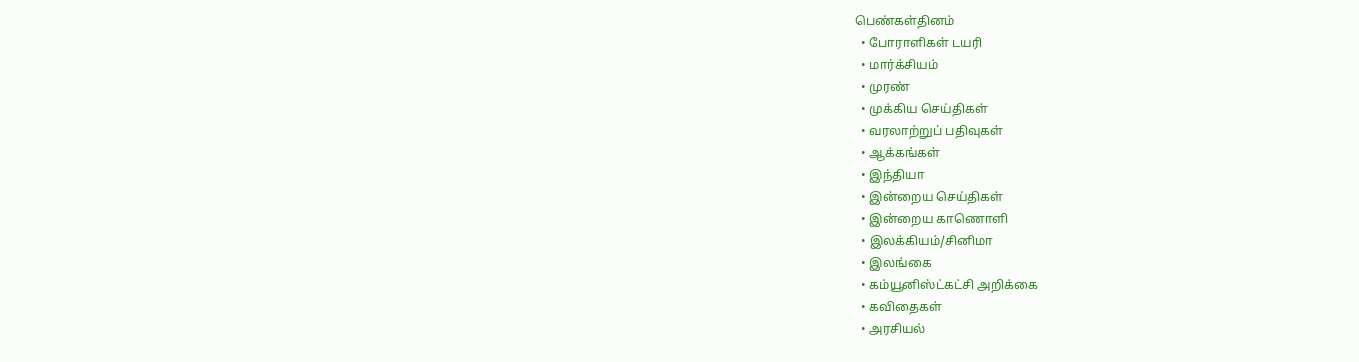பெண்கள்தினம்
  • போராளிகள் டயரி
  • மார்க்சியம்
  • முரண்
  • முக்கிய செய்திகள்
  • வரலாற்றுப் பதிவுகள்
  • ஆக்கங்கள்
  • இந்தியா
  • இன்றைய செய்திகள்
  • இன்றைய காணொளி
  • இலக்கியம்/சினிமா
  • இலங்கை
  • கம்யூனிஸ்ட்கட்சி அறிக்கை
  • கவிதைகள்
  • அரசியல்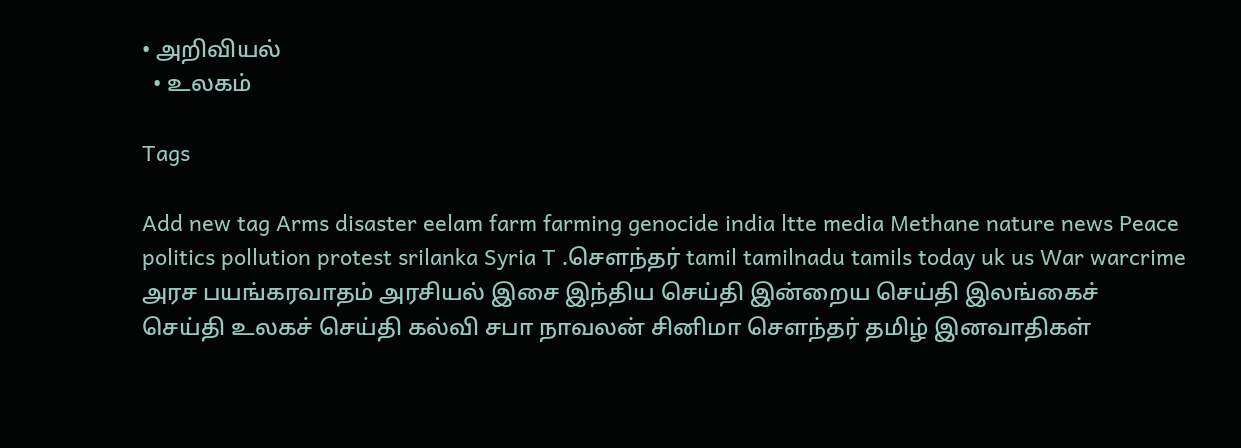• அறிவியல்
  • உலகம்

Tags

Add new tag Arms disaster eelam farm farming genocide india ltte media Methane nature news Peace politics pollution protest srilanka Syria T .சௌந்தர் tamil tamilnadu tamils today uk us War warcrime அரச பயங்கரவாதம் அரசியல் இசை இந்திய செய்தி இன்றைய செய்தி இலங்கைச் செய்தி உலகச் செய்தி கல்வி சபா நாவலன் சினிமா சௌந்தர் தமிழ் இனவாதிகள்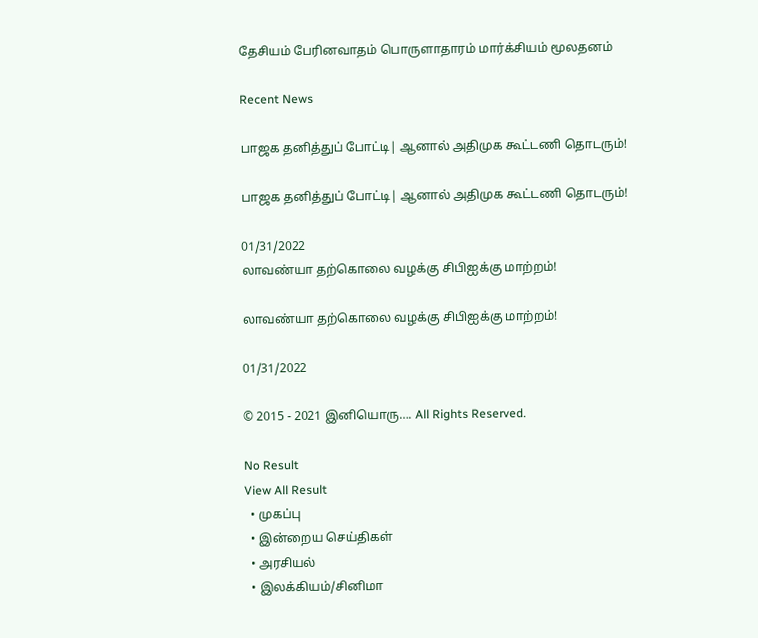தேசியம் பேரினவாதம் பொருளாதாரம் மார்க்சியம் மூலதனம்

Recent News

பாஜக தனித்துப் போட்டி| ஆனால் அதிமுக கூட்டணி தொடரும்!

பாஜக தனித்துப் போட்டி| ஆனால் அதிமுக கூட்டணி தொடரும்!

01/31/2022
லாவண்யா தற்கொலை வழக்கு சிபிஐக்கு மாற்றம்!

லாவண்யா தற்கொலை வழக்கு சிபிஐக்கு மாற்றம்!

01/31/2022

© 2015 - 2021 இனியொரு…. All Rights Reserved.

No Result
View All Result
  • முகப்பு
  • இன்றைய செய்திகள்
  • அரசியல்
  • இலக்கியம்/சினிமா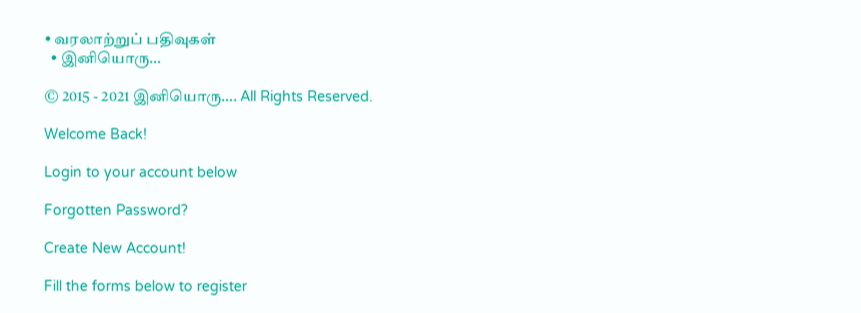• வரலாற்றுப் பதிவுகள்
  • இனியொரு…

© 2015 - 2021 இனியொரு…. All Rights Reserved.

Welcome Back!

Login to your account below

Forgotten Password?

Create New Account!

Fill the forms below to register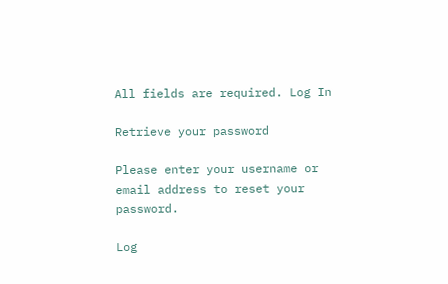All fields are required. Log In

Retrieve your password

Please enter your username or email address to reset your password.

Log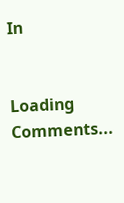In


Loading Comments...